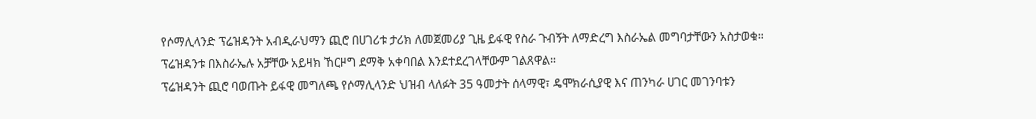የሶማሊላንድ ፕሬዝዳንት አብዲራህማን ጪሮ በሀገሪቱ ታሪክ ለመጀመሪያ ጊዜ ይፋዊ የስራ ጉብኝት ለማድረግ እስራኤል መግባታቸውን አስታወቁ። ፕሬዝዳንቱ በእስራኤሉ አቻቸው አይዛክ ኸርዞግ ደማቅ አቀባበል እንደተደረገላቸውም ገልጸዋል።
ፕሬዝዳንት ጪሮ ባወጡት ይፋዊ መግለጫ የሶማሊላንድ ህዝብ ላለፉት 35 ዓመታት ሰላማዊ፣ ዴሞክራሲያዊ እና ጠንካራ ሀገር መገንባቱን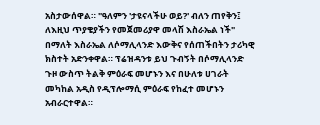አስታውሰዋል። "ዓለምን 'ታዩናላችሁ ወይ?' ብለን ጠየቅን፤ ለእዚህ ጥያቄያችን የመጀመሪያዋ መላሽ እስራኤል ነች" በማለት እስራኤል ለሶማሊላንድ እውቅና የሰጠችበትን ታሪካዊ ክስተት አድንቀዋል። ፕሬዝዳንቱ ይህ ጉብኝት በሶማሊላንድ ጉዞ ውስጥ ትልቅ ምዕራፍ መሆኑን እና በሁለቱ ሀገራት መካከል አዲስ የዲፕሎማሲ ምዕራፍ የከፈተ መሆኑን አብራርተዋል።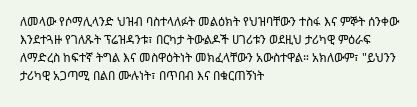ለመላው የሶማሊላንድ ህዝብ ባስተላለፉት መልዕክት የህዝባቸውን ተስፋ እና ምኞት ሰንቀው እንደተጓዙ የገለጹት ፕሬዝዳንቱ፣ በርካታ ትውልዶች ሀገሪቱን ወደዚህ ታሪካዊ ምዕራፍ ለማድረስ ከፍተኛ ትግል እና መስዋዕትነት መክፈላቸውን አውስተዋል። አክለውም፣ "ይህንን ታሪካዊ አጋጣሚ በልበ ሙሉነት፣ በጥበብ እና በቁርጠኝነት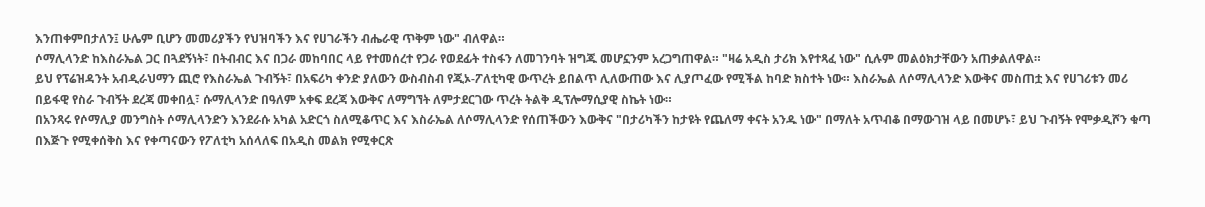እንጠቀምበታለን፤ ሁሌም ቢሆን መመሪያችን የህዝባችን እና የሀገራችን ብሔራዊ ጥቅም ነው" ብለዋል።
ሶማሊላንድ ከእስራኤል ጋር በጓደኝነት፣ በትብብር እና በጋራ መከባበር ላይ የተመሰረተ የጋራ የወደፊት ተስፋን ለመገንባት ዝግጁ መሆኗንም አረጋግጠዋል። "ዛሬ አዲስ ታሪክ እየተጻፈ ነው" ሲሉም መልዕክታቸውን አጠቃልለዋል።
ይህ የፕሬዝዳንት አብዲራህማን ጪሮ የእስራኤል ጉብኝት፣ በአፍሪካ ቀንድ ያለውን ውስብስብ የጂኦ-ፖለቲካዊ ውጥረት ይበልጥ ሊለውጠው እና ሊያጦፈው የሚችል ከባድ ክስተት ነው። እስራኤል ለሶማሊላንድ እውቅና መስጠቷ እና የሀገሪቱን መሪ በይፋዊ የስራ ጉብኝት ደረጃ መቀበሏ፣ ሱማሊላንድ በዓለም አቀፍ ደረጃ እውቅና ለማግኘት ለምታደርገው ጥረት ትልቅ ዲፕሎማሲያዊ ስኬት ነው።
በአንጻሩ የሶማሊያ መንግስት ሶማሊላንድን እንደራሱ አካል አድርጎ ስለሚቆጥር እና እስራኤል ለሶማሊላንድ የሰጠችውን እውቅና "በታሪካችን ከታዩት የጨለማ ቀናት አንዱ ነው" በማለት አጥብቆ በማውገዝ ላይ በመሆኑ፣ ይህ ጉብኝት የሞቃዲሾን ቁጣ በእጅጉ የሚቀሰቅስ እና የቀጣናውን የፖለቲካ አሰላለፍ በአዲስ መልክ የሚቀርጽ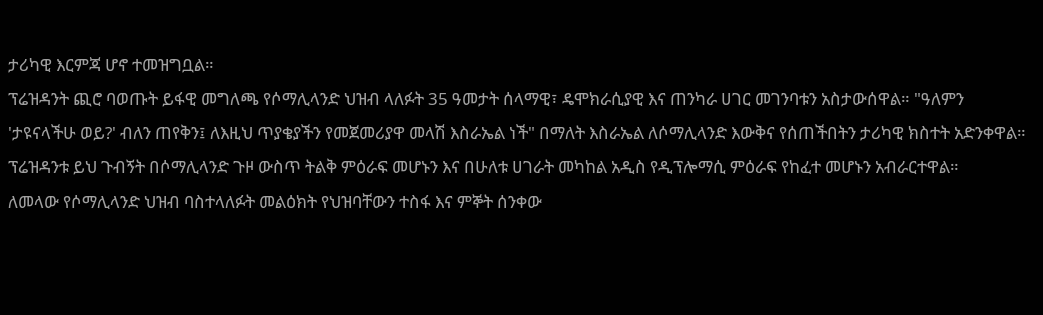ታሪካዊ እርምጃ ሆኖ ተመዝግቧል።
ፕሬዝዳንት ጪሮ ባወጡት ይፋዊ መግለጫ የሶማሊላንድ ህዝብ ላለፉት 35 ዓመታት ሰላማዊ፣ ዴሞክራሲያዊ እና ጠንካራ ሀገር መገንባቱን አስታውሰዋል። "ዓለምን 'ታዩናላችሁ ወይ?' ብለን ጠየቅን፤ ለእዚህ ጥያቄያችን የመጀመሪያዋ መላሽ እስራኤል ነች" በማለት እስራኤል ለሶማሊላንድ እውቅና የሰጠችበትን ታሪካዊ ክስተት አድንቀዋል። ፕሬዝዳንቱ ይህ ጉብኝት በሶማሊላንድ ጉዞ ውስጥ ትልቅ ምዕራፍ መሆኑን እና በሁለቱ ሀገራት መካከል አዲስ የዲፕሎማሲ ምዕራፍ የከፈተ መሆኑን አብራርተዋል።
ለመላው የሶማሊላንድ ህዝብ ባስተላለፉት መልዕክት የህዝባቸውን ተስፋ እና ምኞት ሰንቀው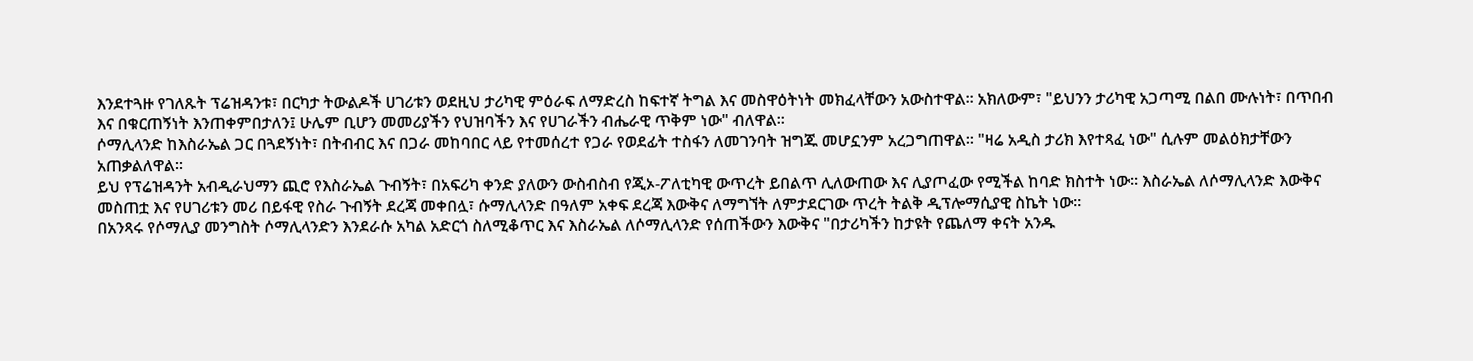እንደተጓዙ የገለጹት ፕሬዝዳንቱ፣ በርካታ ትውልዶች ሀገሪቱን ወደዚህ ታሪካዊ ምዕራፍ ለማድረስ ከፍተኛ ትግል እና መስዋዕትነት መክፈላቸውን አውስተዋል። አክለውም፣ "ይህንን ታሪካዊ አጋጣሚ በልበ ሙሉነት፣ በጥበብ እና በቁርጠኝነት እንጠቀምበታለን፤ ሁሌም ቢሆን መመሪያችን የህዝባችን እና የሀገራችን ብሔራዊ ጥቅም ነው" ብለዋል።
ሶማሊላንድ ከእስራኤል ጋር በጓደኝነት፣ በትብብር እና በጋራ መከባበር ላይ የተመሰረተ የጋራ የወደፊት ተስፋን ለመገንባት ዝግጁ መሆኗንም አረጋግጠዋል። "ዛሬ አዲስ ታሪክ እየተጻፈ ነው" ሲሉም መልዕክታቸውን አጠቃልለዋል።
ይህ የፕሬዝዳንት አብዲራህማን ጪሮ የእስራኤል ጉብኝት፣ በአፍሪካ ቀንድ ያለውን ውስብስብ የጂኦ-ፖለቲካዊ ውጥረት ይበልጥ ሊለውጠው እና ሊያጦፈው የሚችል ከባድ ክስተት ነው። እስራኤል ለሶማሊላንድ እውቅና መስጠቷ እና የሀገሪቱን መሪ በይፋዊ የስራ ጉብኝት ደረጃ መቀበሏ፣ ሱማሊላንድ በዓለም አቀፍ ደረጃ እውቅና ለማግኘት ለምታደርገው ጥረት ትልቅ ዲፕሎማሲያዊ ስኬት ነው።
በአንጻሩ የሶማሊያ መንግስት ሶማሊላንድን እንደራሱ አካል አድርጎ ስለሚቆጥር እና እስራኤል ለሶማሊላንድ የሰጠችውን እውቅና "በታሪካችን ከታዩት የጨለማ ቀናት አንዱ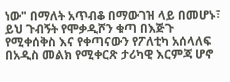ነው" በማለት አጥብቆ በማውገዝ ላይ በመሆኑ፣ ይህ ጉብኝት የሞቃዲሾን ቁጣ በእጅጉ የሚቀሰቅስ እና የቀጣናውን የፖለቲካ አሰላለፍ በአዲስ መልክ የሚቀርጽ ታሪካዊ እርምጃ ሆኖ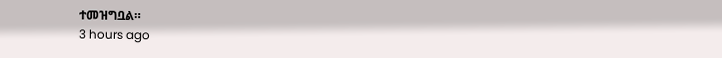ተመዝግቧል።
3 hours ago